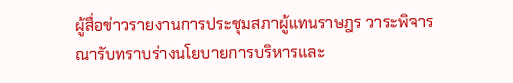ผู้สื่อข่าวรายงานการประชุมสภาผู้แทนราษฎร วาระพิจารณารับทราบร่างนโยบายการบริหารและ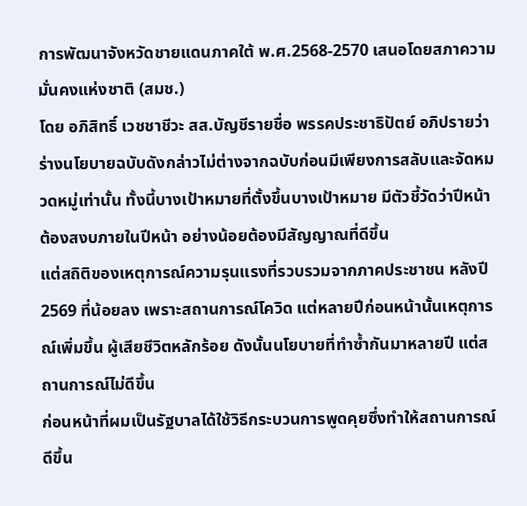การพัฒนาจังหวัดชายแดนภาคใต้ พ.ศ.2568-2570 เสนอโดยสภาความมั่นคงแห่งชาติ (สมช.)
โดย อภิสิทธิ์ เวชชาชีวะ สส.บัญชีรายชื่อ พรรคประชาธิปัตย์ อภิปรายว่า ร่างนโยบายฉบับดังกล่าวไม่ต่างจากฉบับก่อนมีเพียงการสลับและจัดหมวดหมู่เท่านั้น ทั้งนี้บางเป้าหมายที่ตั้งขึ้นบางเป้าหมาย มีตัวชี้วัดว่าปีหน้าต้องสงบภายในปีหน้า อย่างน้อยต้องมีสัญญาณที่ดีขึ้น
แต่สถิติของเหตุการณ์ความรุนแรงที่รวบรวมจากภาคประชาชน หลังปี 2569 ที่น้อยลง เพราะสถานการณ์โควิด แต่หลายปีก่อนหน้านั้นเหตุการณ์เพิ่มขึ้น ผู้เสียชีวิตหลักร้อย ดังนั้นนโยบายที่ทำซ้ำกันมาหลายปี แต่สถานการณ์ไม่ดีขึ้น
ก่อนหน้าที่ผมเป็นรัฐบาลได้ใช้วิธีกระบวนการพูดคุยซึ่งทำให้สถานการณ์ดีขึ้น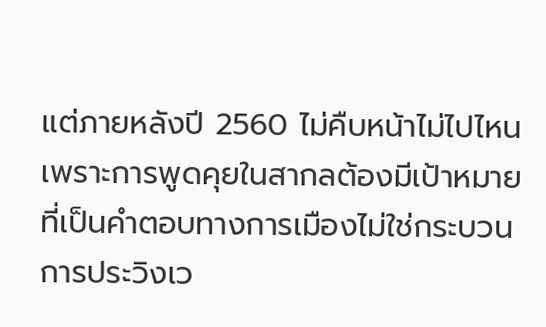แต่ภายหลังปี 2560 ไม่คืบหน้าไม่ไปไหน เพราะการพูดคุยในสากลต้องมีเป้าหมายที่เป็นคำตอบทางการเมืองไม่ใช่กระบวนการประวิงเว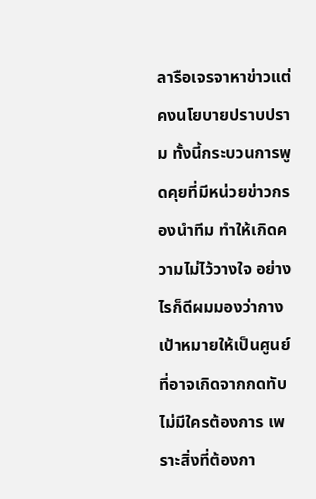ลารือเจรจาหาข่าวแต่คงนโยบายปราบปราม ทั้งนี้กระบวนการพูดคุยที่มีหน่วยข่าวกรองนำทีม ทำให้เกิดความไม่ไว้วางใจ อย่างไรก็ดีผมมองว่ากางเป้าหมายให้เป็นศูนย์ที่อาจเกิดจากกดทับไม่มีใครต้องการ เพราะสิ่งที่ต้องกา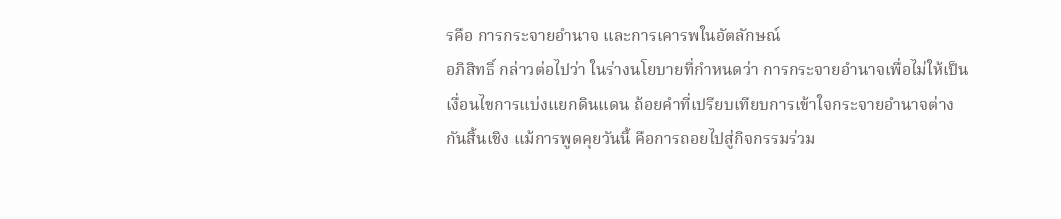รคือ การกระจายอำนาจ และการเคารพในอัตลักษณ์
อภิสิทธิ์ กล่าวต่อไปว่า ในร่างนโยบายที่กำหนดว่า การกระจายอำนาจเพื่อไม่ให้เป็นเงื่อนไขการแบ่งแยกดินแดน ถ้อยคำที่เปรียบเทียบการเข้าใจกระจายอำนาจต่างกันสิ้นเชิง แม้การพูดคุยวันนี้ คือการถอยไปสู่กิจกรรมร่วม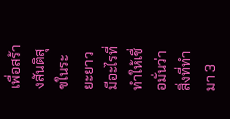เพื่อสร้างสันติสุขในระยะยาว มีอะไรที่ทำให้เชื่อมั่นว่าสิ่งที่ทำมา 3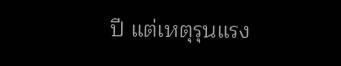ปี แต่เหตุรุนแรง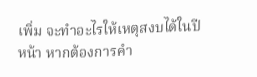เพิ่ม จะทำอะไรให้เหตุสงบได้ในปีหน้า หากต้องการคำ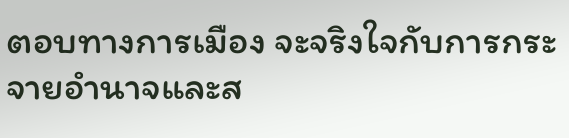ตอบทางการเมือง จะจริงใจกับการกระจายอำนาจและส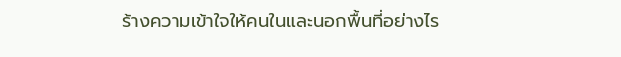ร้างความเข้าใจให้คนในและนอกพื้นที่อย่างไร